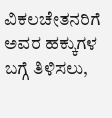ವಿಕಲಚೇತನರಿಗೆ ಅವರ ಹಕ್ಕುಗಳ ಬಗ್ಗೆ ತಿಳಿಸಲು,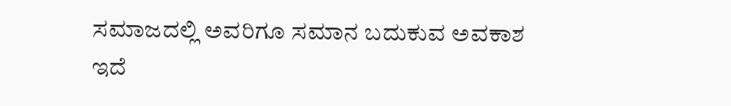ಸಮಾಜದಲ್ಲಿ ಅವರಿಗೂ ಸಮಾನ ಬದುಕುವ ಅವಕಾಶ ಇದೆ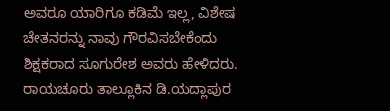ಅವರೂ ಯಾರಿಗೂ ಕಡಿಮೆ ಇಲ್ಲ, ವಿಶೇಷ ಚೇತನರನ್ನು ನಾವು ಗೌರವಿಸಬೇಕೆಂದು ಶಿಕ್ಷಕರಾದ ಸೂಗುರೇಶ ಅವರು ಹೇಳಿದರು. ರಾಯಚೂರು ತಾಲ್ಲೂಕಿನ ಡಿ.ಯದ್ಲಾಪುರ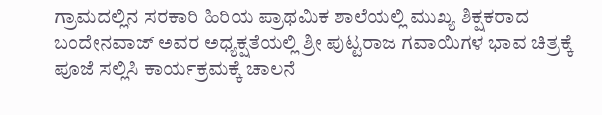ಗ್ರಾಮದಲ್ಲಿನ ಸರಕಾರಿ ಹಿರಿಯ ಪ್ರಾಥಮಿಕ ಶಾಲೆಯಲ್ಲಿ ಮುಖ್ಯ ಶಿಕ್ಷಕರಾದ ಬಂದೇನವಾಜ್ ಅವರ ಅಧ್ಯಕ್ಷತೆಯಲ್ಲಿ ಶ್ರೀ ಪುಟ್ಟರಾಜ ಗವಾಯಿಗಳ ಭಾವ ಚಿತ್ರಕ್ಕೆ ಪೂಜೆ ಸಲ್ಲಿಸಿ ಕಾರ್ಯಕ್ರಮಕ್ಕೆ ಚಾಲನೆ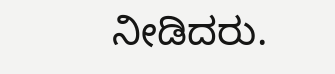ನೀಡಿದರು.